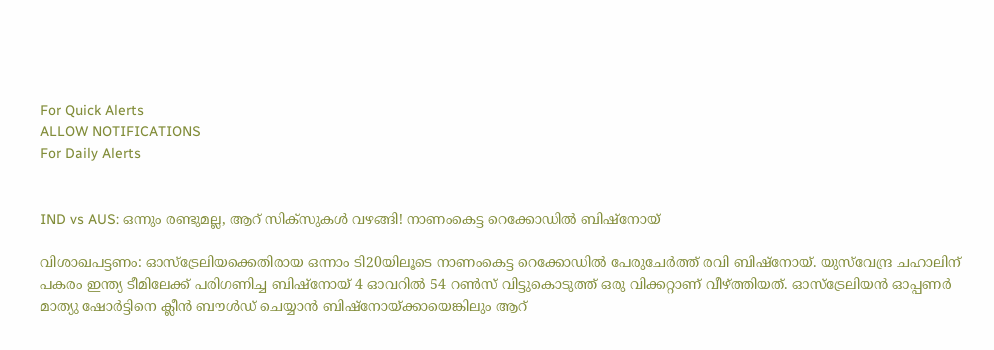For Quick Alerts
ALLOW NOTIFICATIONS
For Daily Alerts


IND vs AUS: ഒന്നും രണ്ടുമല്ല, ആറ് സിക്‌സുകള്‍ വഴങ്ങി! നാണംകെട്ട റെക്കോഡില്‍ ബിഷ്‌നോയ്

വിശാഖപട്ടണം: ഓസ്‌ട്രേലിയക്കെതിരായ ഒന്നാം ടി20യിലൂടെ നാണംകെട്ട റെക്കോഡില്‍ പേരുചേര്‍ത്ത് രവി ബിഷ്‌നോയ്. യുസ്‌വേന്ദ്ര ചഹാലിന് പകരം ഇന്ത്യ ടീമിലേക്ക് പരിഗണിച്ച ബിഷ്‌നോയ് 4 ഓവറില്‍ 54 റണ്‍സ് വിട്ടുകൊടുത്ത് ഒരു വിക്കറ്റാണ് വീഴ്ത്തിയത്. ഓസ്‌ട്രേലിയന്‍ ഓപ്പണര്‍ മാത്യു ഷോര്‍ട്ടിനെ ക്ലീന്‍ ബൗള്‍ഡ് ചെയ്യാന്‍ ബിഷ്‌നോയ്ക്കായെങ്കിലും ആറ്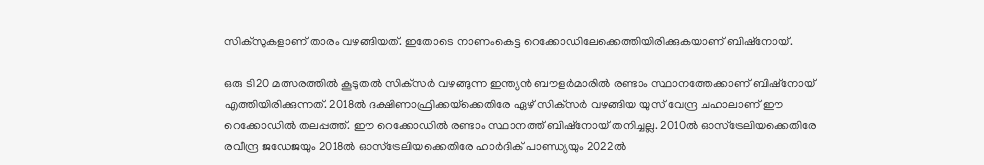സിക്‌സുകളാണ് താരം വഴങ്ങിയത്. ഇതോടെ നാണംകെട്ട റെക്കോഡിലേക്കെത്തിയിരിക്കുകയാണ് ബിഷ്‌നോയ്.

ഒരു ടി20 മത്സരത്തില്‍ കൂടുതല്‍ സിക്‌സര്‍ വഴങ്ങുന്ന ഇന്ത്യന്‍ ബൗളര്‍മാരില്‍ രണ്ടാം സ്ഥാനത്തേക്കാണ് ബിഷ്‌നോയ് എത്തിയിരിക്കുന്നത്. 2018ല്‍ ദക്ഷിണാഫ്രിക്കയ്‌ക്കെതിരേ ഏഴ് സിക്‌സര്‍ വഴങ്ങിയ യുസ് വേന്ദ്ര ചഹാലാണ് ഈ റെക്കോഡില്‍ തലപ്പത്ത്. ഈ റെക്കോഡില്‍ രണ്ടാം സ്ഥാനത്ത് ബിഷ്‌നോയ് തനിച്ചല്ല. 2010ല്‍ ഓസ്‌ട്രേലിയക്കെതിരേ രവീന്ദ്ര ജഡേജയും 2018ല്‍ ഓസ്‌ട്രേലിയക്കെതിരേ ഹാര്‍ദിക് പാണ്ഡ്യയും 2022ല്‍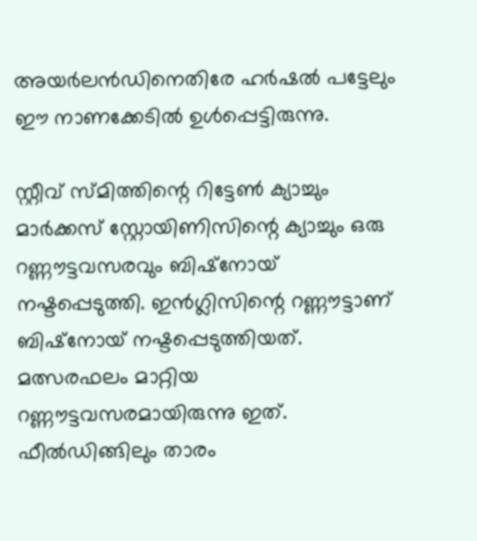അയര്‍ലന്‍ഡിനെതിരേ ഹര്‍ഷല്‍ പട്ടേലും ഈ നാണക്കേടില്‍ ഉള്‍പ്പെട്ടിരുന്നു.

സ്റ്റീവ് സ്മിത്തിന്റെ റിട്ടേണ്‍ ക്യാച്ചും മാര്‍ക്കസ് സ്റ്റോയിണിസിന്റെ ക്യാച്ചും ഒരു റണ്ണൗട്ടവസരവും ബിഷ്‌നോയ് നഷ്ടപ്പെടുത്തി. ഇന്‍ഗ്ലിസിന്റെ റണ്ണൗട്ടാണ് ബിഷ്‌നോയ് നഷ്ടപ്പെടുത്തിയത്. മത്സരഫലം മാറ്റിയ റണ്ണൗട്ടവസരമായിരുന്നു ഇത്. ഫീല്‍ഡിങ്ങിലും താരം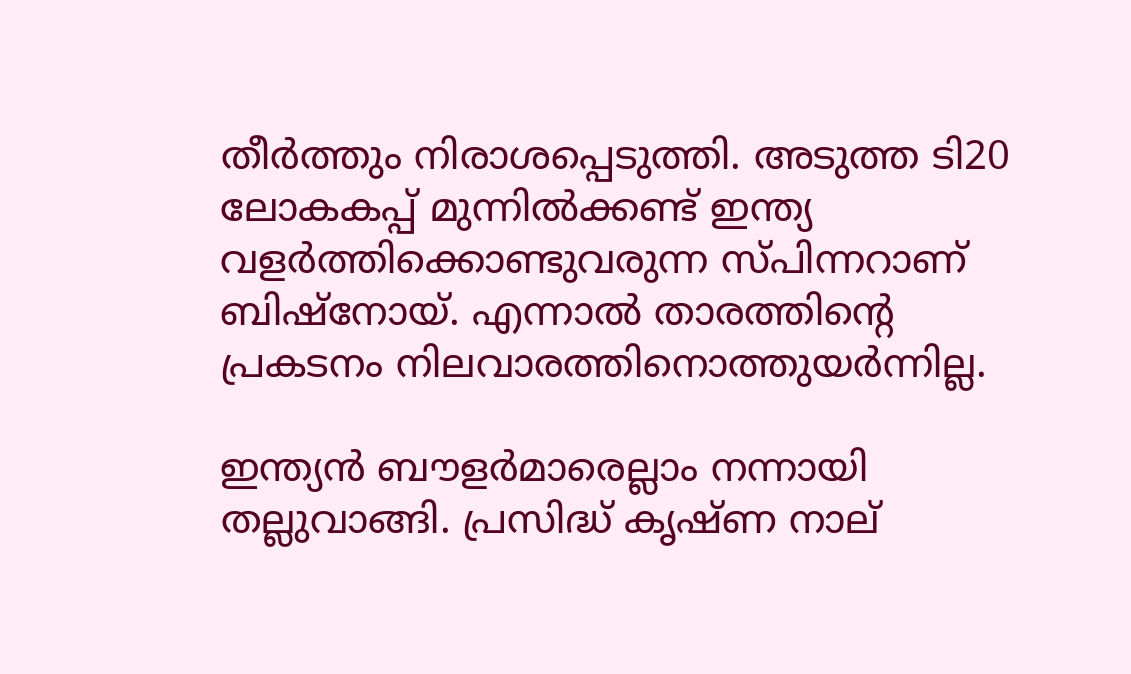തീര്‍ത്തും നിരാശപ്പെടുത്തി. അടുത്ത ടി20 ലോകകപ്പ് മുന്നില്‍ക്കണ്ട് ഇന്ത്യ വളര്‍ത്തിക്കൊണ്ടുവരുന്ന സ്പിന്നറാണ് ബിഷ്‌നോയ്. എന്നാല്‍ താരത്തിന്റെ പ്രകടനം നിലവാരത്തിനൊത്തുയര്‍ന്നില്ല.

ഇന്ത്യന്‍ ബൗളര്‍മാരെല്ലാം നന്നായി തല്ലുവാങ്ങി. പ്രസിദ്ധ് കൃഷ്ണ നാല്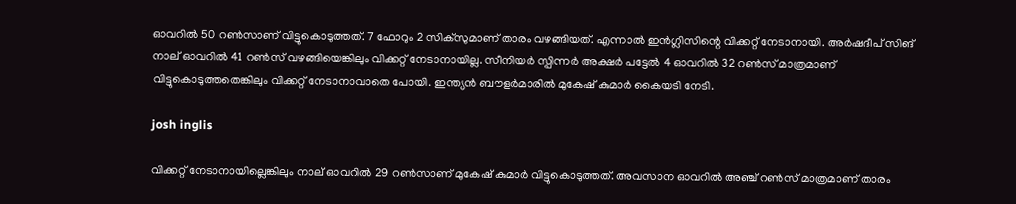ഓവറില്‍ 50 റണ്‍സാണ് വിട്ടുകൊടുത്തത്. 7 ഫോറും 2 സിക്‌സുമാണ് താരം വഴങ്ങിയത്. എന്നാല്‍ ഇന്‍ഗ്ലിസിന്റെ വിക്കറ്റ് നേടാനായി. അര്‍ഷദീപ് സിങ് നാല് ഓവറില്‍ 41 റണ്‍സ് വഴങ്ങിയെങ്കിലും വിക്കറ്റ് നേടാനായില്ല. സീനിയര്‍ സ്പിന്നര്‍ അക്ഷര്‍ പട്ടേല്‍ 4 ഓവറില്‍ 32 റണ്‍സ് മാത്രമാണ് വിട്ടുകൊടുത്തതെങ്കിലും വിക്കറ്റ് നേടാനാവാതെ പോയി. ഇന്ത്യന്‍ ബൗളര്‍മാരില്‍ മുകേഷ് കുമാര്‍ കൈയടി നേടി.

josh inglis

വിക്കറ്റ് നേടാനായില്ലെങ്കിലും നാല് ഓവറില്‍ 29 റണ്‍സാണ് മുകേഷ് കുമാര്‍ വിട്ടുകൊടുത്തത്. അവസാന ഓവറില്‍ അഞ്ച് റണ്‍സ് മാത്രമാണ് താരം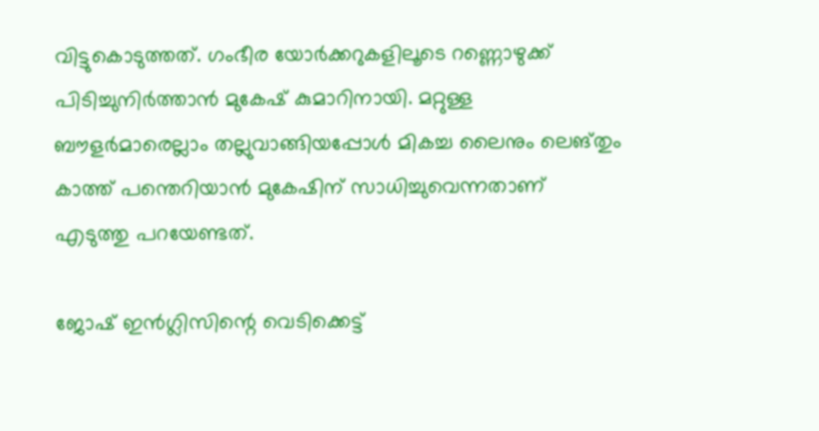വിട്ടുകൊടുത്തത്. ഗംഭീര യോര്‍ക്കറുകളിലൂടെ റണ്ണൊഴുക്ക് പിടിച്ചുനിര്‍ത്താന്‍ മുകേഷ് കുമാറിനായി. മറ്റുള്ള ബൗളര്‍മാരെല്ലാം തല്ലുവാങ്ങിയപ്പോള്‍ മികച്ച ലൈനും ലെങ്തും കാത്ത് പന്തെറിയാന്‍ മുകേഷിന് സാധിച്ചുവെന്നതാണ് എടുത്തു പറയേണ്ടത്.

ജോഷ് ഇന്‍ഗ്ലിസിന്റെ വെടിക്കെട്ട്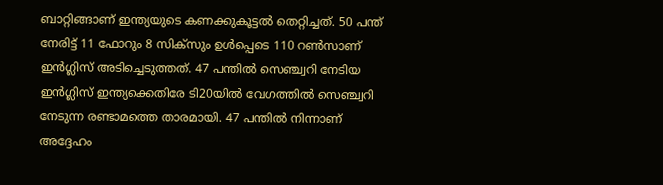ബാറ്റിങ്ങാണ് ഇന്ത്യയുടെ കണക്കുകൂട്ടല്‍ തെറ്റിച്ചത്. 50 പന്ത് നേരിട്ട് 11 ഫോറും 8 സിക്‌സും ഉള്‍പ്പെടെ 110 റണ്‍സാണ് ഇന്‍ഗ്ലിസ് അടിച്ചെടുത്തത്. 47 പന്തില്‍ സെഞ്ച്വറി നേടിയ ഇന്‍ഗ്ലിസ് ഇന്ത്യക്കെതിരേ ടി20യില്‍ വേഗത്തില്‍ സെഞ്ച്വറി നേടുന്ന രണ്ടാമത്തെ താരമായി. 47 പന്തില്‍ നിന്നാണ് അദ്ദേഹം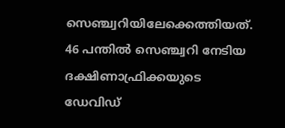സെഞ്ച്വറിയിലേക്കെത്തിയത്. 46 പന്തില്‍ സെഞ്ച്വറി നേടിയ ദക്ഷിണാഫ്രിക്കയുടെ ഡേവിഡ്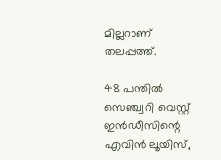മില്ലറാണ് തലപ്പത്ത്.

48 പന്തില്‍ സെഞ്ച്വറി വെസ്റ്റ് ഇന്‍ഡീസിന്റെ എവിന്‍ ലൂയിസ്,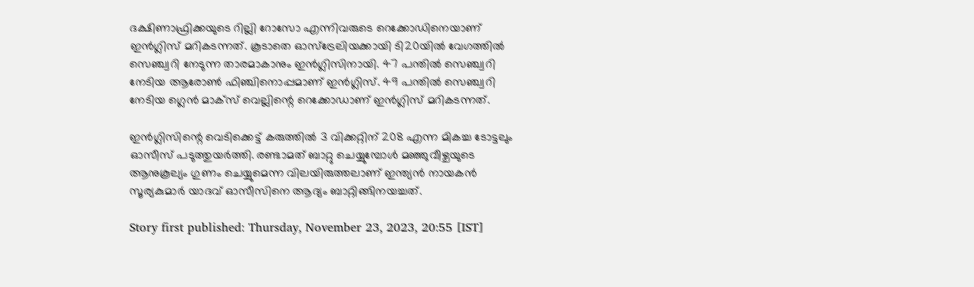ദക്ഷിണാഫ്രിക്കയുടെ റില്ലി റോസോ എന്നിവരുടെ റെക്കോഡിനെയാണ് ഇന്‍ഗ്ലിസ് മറികടന്നത്. കൂടാതെ ഓസ്‌ട്രേലിയക്കായി ടി20യില്‍ വേഗത്തില്‍ സെഞ്ച്വറി നേടുന്ന താരമാകാനും ഇന്‍ഗ്ലിസിനായി. 47 പന്തില്‍ സെഞ്ച്വറി നേടിയ ആരോണ്‍ ഫിഞ്ചിനൊപ്പമാണ് ഇന്‍ഗ്ലിസ്. 49 പന്തില്‍ സെഞ്ച്വറി നേടിയ ഗ്ലെന്‍ മാക്‌സ് വെല്ലിന്റെ റെക്കോഡാണ് ഇന്‍ഗ്ലിസ് മറികടന്നത്.

ഇന്‍ഗ്ലിസിന്റെ വെടിക്കെട്ട് കരുത്തില്‍ 3 വിക്കറ്റിന് 208 എന്ന മികച്ച ടോട്ടലും ഓസീസ് പടുത്തുയര്‍ത്തി. രണ്ടാമത് ബാറ്റു ചെയ്യുമ്പോള്‍ മഞ്ഞുവീഴ്ചയുടെ ആനുകൂല്യം ഗുണം ചെയ്യുമെന്ന വിലയിരുത്തലാണ് ഇന്ത്യന്‍ നായകന്‍ സൂര്യകുമാര്‍ യാദവ് ഓസീസിനെ ആദ്യം ബാറ്റിങ്ങിനയച്ചത്.

Story first published: Thursday, November 23, 2023, 20:55 [IST]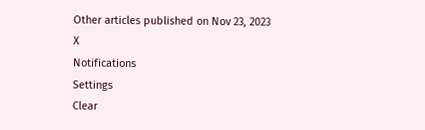Other articles published on Nov 23, 2023
X
Notifications
Settings
Clear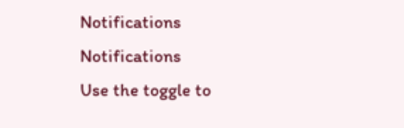Notifications
Notifications
Use the toggle to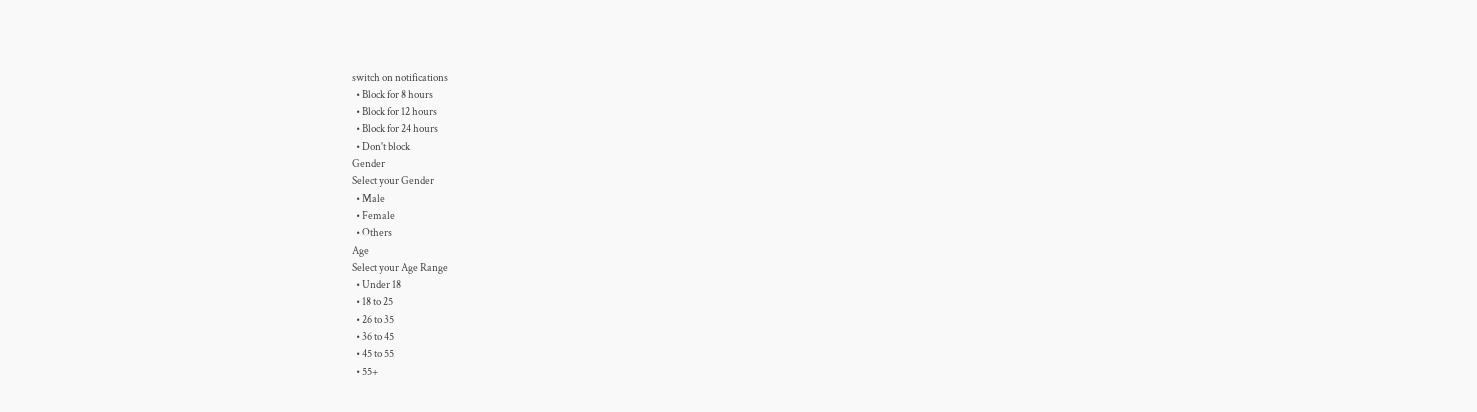switch on notifications
  • Block for 8 hours
  • Block for 12 hours
  • Block for 24 hours
  • Don't block
Gender
Select your Gender
  • Male
  • Female
  • Others
Age
Select your Age Range
  • Under 18
  • 18 to 25
  • 26 to 35
  • 36 to 45
  • 45 to 55
  • 55+